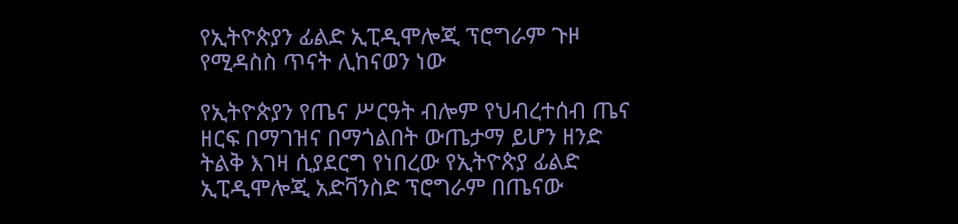የኢትዮጵያን ፊልድ ኢፒዲሞሎጂ ፕሮግራም ጉዞ የሚዳስስ ጥናት ሊከናወን ነው

የኢትዮጵያን የጤና ሥርዓት ብሎም የህብረተሰብ ጤና ዘርፍ በማገዝና በማጎልበት ውጤታማ ይሆን ዘንድ ትልቅ እገዛ ሲያደርግ የነበረው የኢትዮጵያ ፊልድ ኢፒዲሞሎጂ አድቫንስድ ፕሮግራም በጤናው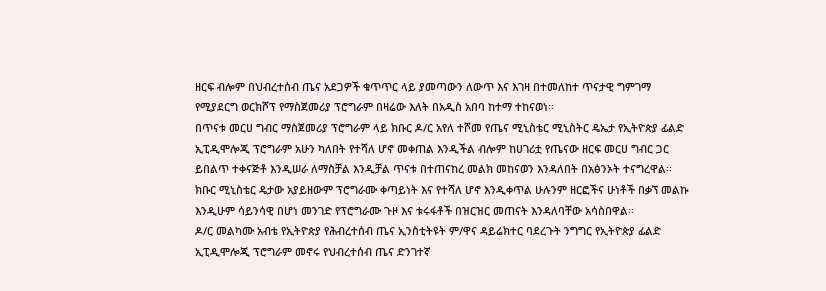ዘርፍ ብሎም በህብረተሰብ ጤና አደጋዎች ቁጥጥር ላይ ያመጣውን ለውጥ እና እገዛ በተመለከተ ጥናታዊ ግምገማ የሚያደርግ ወርክሾፕ የማስጀመሪያ ፕሮግራም በዛሬው እለት በአዲስ አበባ ከተማ ተከናወነ፡፡
በጥናቱ መርሀ ግብር ማስጀመሪያ ፕሮግራም ላይ ክቡር ዶ/ር አየለ ተሾመ የጤና ሚኒስቴር ሚኒስትር ዴኤታ የኢትዮጵያ ፊልድ ኢፒዲሞሎጂ ፕሮግራም አሁን ካለበት የተሻለ ሆኖ መቀጠል እንዲችል ብሎም ከሀገሪቷ የጤናው ዘርፍ መርሀ ግብር ጋር ይበልጥ ተቀናጅቶ እንዲሠራ ለማስቻል እንዲቻል ጥናቱ በተጠናከረ መልክ መከናወን እንዳለበት በአፅንኦት ተናግረዋል፡፡ ክቡር ሚኒስቴር ዴታው አያይዘውም ፕሮግራሙ ቀጣይነት እና የተሻለ ሆኖ እንዲቀጥል ሁሉንም ዘርፎችና ሁነቶች በቃኘ መልኩ እንዲሁም ሳይንሳዊ በሆነ መንገድ የፕሮግራሙ ጉዞ እና ቱሩፋቶች በዝርዝር መጠናት እንዳለባቸው አሳስበዋል፡፡
ዶ/ር መልካሙ አብቴ የኢትዮጵያ የሕብረተሰብ ጤና ኢንስቲትዩት ም/ዋና ዳይሬክተር ባደረጉት ንግግር የኢትዮጵያ ፊልድ ኢፒዲሞሎጂ ፕሮግራም መኖሩ የህብረተሰብ ጤና ድንገተኛ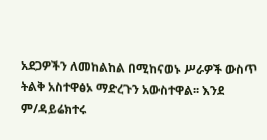አደጋዎችን ለመከልከል በሚከናወኑ ሥራዎች ውስጥ ትልቅ አስተዋፅኦ ማድረጉን አውስተዋል፡፡ እንደ ም/ዳይሬክተሩ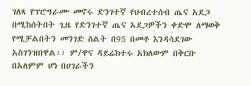ገለጻ የፕሮግራሙ መኖሩ ድንገተኛ የህብረተሰብ ጤና አደጋ በሚከሰትበት ጊዜ የድንገተኛ ጤና አደጋዎችን ቀድሞ ለማወቅ የሚቻልበትን መንገድ ስልት በ95 በመቶ እንዳሳደገው አስገንዝበዋል፡፡ ም/ዋና ዳይሬክተሩ አክለውም በቅርቡ በአለምም ሆነ በሀገራችን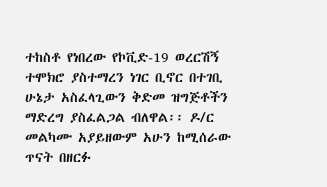ተከስቶ የነበረው የኮቪድ-19 ወረርሽኝ ተሞክሮ ያስተማረን ነገር ቢኖር በተገቢ ሁኔታ አስፈላጊውን ቅድመ ዝግጅቶችን ማድረግ ያስፈልጋል ብለዋል፡፡ ዶ/ር መልካሙ አያይዘውም አሁን ከሚሰራው ጥናት በዘርፉ